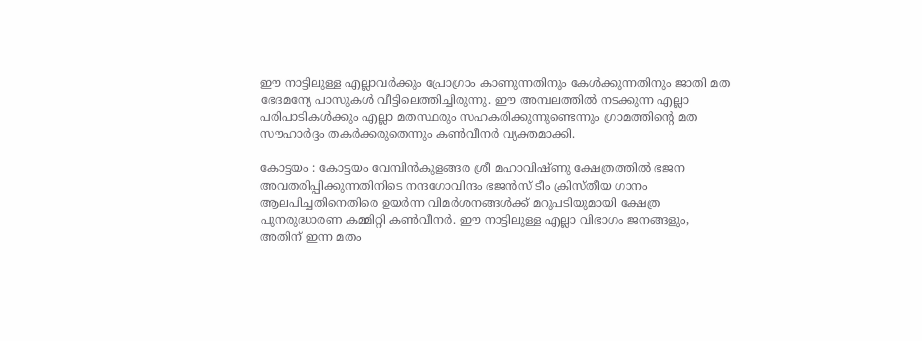ഈ നാട്ടിലുള്ള എല്ലാവർക്കും പ്രോഗ്രാം കാണുന്നതിനും കേൾക്കുന്നതിനും ജാതി മത ഭേദമന്യേ പാസുകൾ വീട്ടിലെത്തിച്ചിരുന്നു. ഈ അമ്പലത്തിൽ നടക്കുന്ന എല്ലാ പരിപാടികൾക്കും എല്ലാ മതസ്ഥരും സഹകരിക്കുന്നുണ്ടെന്നും ഗ്രാമത്തിന്‍റെ മത സൗഹാർദ്ദം തകർക്കരുതെന്നും കൺവീനർ വ്യക്തമാക്കി.

കോട്ടയം : കോട്ടയം വേമ്പിൻകുളങ്ങര ശ്രീ മഹാവിഷ്ണു ക്ഷേത്രത്തിൽ ഭജന അവതരിപ്പിക്കുന്നതിനിടെ നന്ദഗോവിന്ദം ഭജൻസ് ടീം ക്രിസ്തീയ ഗാനം ആലപിച്ചതിനെതിരെ ഉയ‍ർന്ന വിമർശനങ്ങൾക്ക് മറുപടിയുമായി ക്ഷേത്ര പുനരുദ്ധാരണ കമ്മിറ്റി കൺവീനർ. ഈ നാട്ടിലുള്ള എല്ലാ വിഭാഗം ജനങ്ങളും, അതിന് ഇന്ന മതം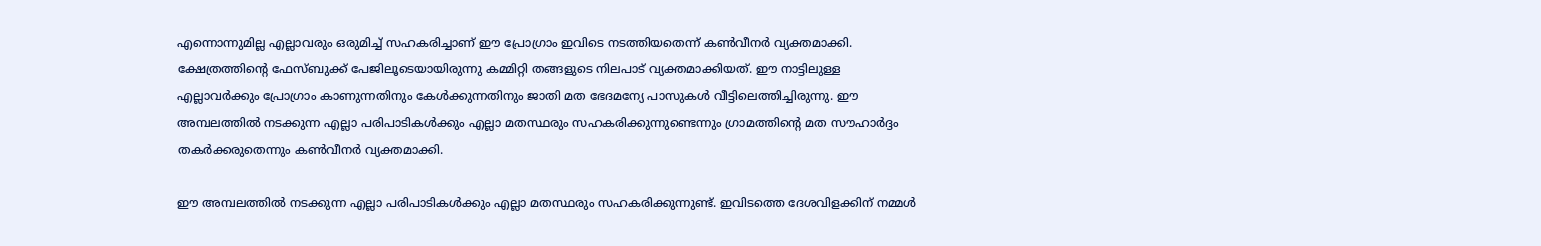എന്നൊന്നുമില്ല എല്ലാവരും ഒരുമിച്ച് സഹകരിച്ചാണ് ഈ പ്രോഗ്രാം ഇവിടെ നടത്തിയതെന്ന് കൺവീനർ വ്യക്തമാക്കി. ക്ഷേത്രത്തിന്‍റെ ഫേസ്ബുക്ക് പേജിലൂടെയായിരുന്നു കമ്മിറ്റി തങ്ങളുടെ നിലപാട് വ്യക്തമാക്കിയത്. ഈ നാട്ടിലുള്ള എല്ലാവർക്കും പ്രോഗ്രാം കാണുന്നതിനും കേൾക്കുന്നതിനും ജാതി മത ഭേദമന്യേ പാസുകൾ വീട്ടിലെത്തിച്ചിരുന്നു. ഈ അമ്പലത്തിൽ നടക്കുന്ന എല്ലാ പരിപാടികൾക്കും എല്ലാ മതസ്ഥരും സഹകരിക്കുന്നുണ്ടെന്നും ഗ്രാമത്തിന്‍റെ മത സൗഹാർദ്ദം തകർക്കരുതെന്നും കൺവീനർ വ്യക്തമാക്കി.

ഈ അമ്പലത്തിൽ നടക്കുന്ന എല്ലാ പരിപാടികൾക്കും എല്ലാ മതസ്ഥരും സഹകരിക്കുന്നുണ്ട്. ഇവിടത്തെ ദേശവിളക്കിന് നമ്മൾ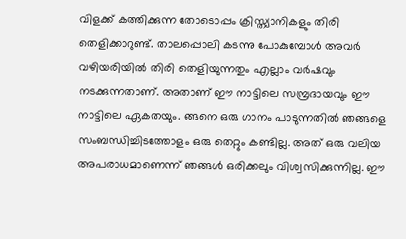വിളക്ക് കത്തിക്കുന്ന തോടൊപ്പം ക്രിസ്ത്യാനികളും തിരി തെളിക്കാറുണ്ട്. താലപ്പൊലി കടന്നു പോകുമ്പോൾ അവർ വഴിയരിയിൽ തിരി തെളിയുന്നതും എല്ലാം വർഷവും നടക്കുന്നതാണ്. അതാണ് ഈ നാട്ടിലെ സമ്പ്രദായവും ഈ നാട്ടിലെ ഏകതയും. ങ്ങനെ ഒരു ഗാനം പാടുന്നതിൽ ഞങ്ങളെ സംബന്ധിച്ചിടത്തോളം ഒരു തെറ്റും കണ്ടില്ല. അത് ഒരു വലിയ അപരാധമാണെന്ന് ഞങ്ങൾ ഒരിക്കലും വിശ്വസിക്കുന്നില്ല. ഈ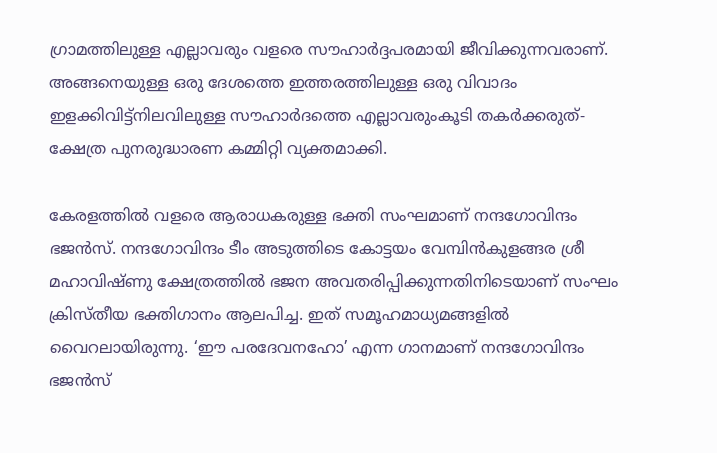ഗ്രാമത്തിലുള്ള എല്ലാവരും വളരെ സൗഹാർദ്ദപരമായി ജീവിക്കുന്നവരാണ്. അങ്ങനെയുള്ള ഒരു ദേശത്തെ ഇത്തരത്തിലുള്ള ഒരു വിവാദം ഇളക്കിവിട്ട്നിലവിലുള്ള സൗഹാർദത്തെ എല്ലാവരുംകൂടി തകർക്കരുത്-ക്ഷേത്ര പുനരുദ്ധാരണ കമ്മിറ്റി വ്യക്തമാക്കി.

കേരളത്തിൽ വളരെ ആരാധകരുള്ള ഭക്തി സംഘമാണ് നന്ദഗോവിന്ദം ഭജൻസ്. നന്ദഗോവിന്ദം ടീം അടുത്തിടെ കോട്ടയം വേമ്പിൻകുളങ്ങര ശ്രീ മഹാവിഷ്ണു ക്ഷേത്രത്തിൽ ഭജന അവതരിപ്പിക്കുന്നതിനിടെയാണ് സംഘം ക്രിസ്തീയ ഭക്തിഗാനം ആലപിച്ച. ഇത് സമൂഹമാധ്യമങ്ങളിൽ വൈറലായിരുന്നു. ‘ഈ പരദേവനഹോ’ എന്ന ഗാനമാണ് നന്ദഗോവിന്ദം ഭജൻസ്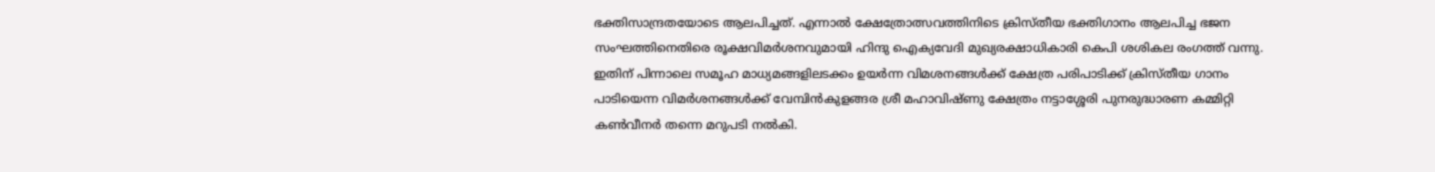ഭക്തിസാന്ദ്രതയോടെ ആലപിച്ചത്. എന്നാൽ ക്ഷേത്രോത്സവത്തിനിടെ ക്രിസ്തീയ ഭക്തിഗാനം ആലപിച്ച ഭജന സംഘത്തിനെതിരെ രൂക്ഷവിമർശനവുമായി ഹിന്ദു ഐക്യവേദി മുഖ്യരക്ഷാധികാരി കെപി ശശികല രംഗത്ത് വന്നു. ഇതിന് പിന്നാലെ സമൂഹ മാധ്യമങ്ങളിലടക്കം ഉയർന്ന വിമ‍ശനങ്ങൾക്ക് ക്ഷേത്ര പരിപാടിക്ക് ക്രിസ്തീയ ഗാനം പാടിയെന്ന വിമർശനങ്ങൾക്ക് വേമ്പിൻകുളങ്ങര ശ്രീ മഹാവിഷ്ണു ക്ഷേത്രം നട്ടാശ്ശേരി പുനരുദ്ധാരണ കമ്മിറ്റി കൺവീനർ തന്നെ മറുപടി നൽകി.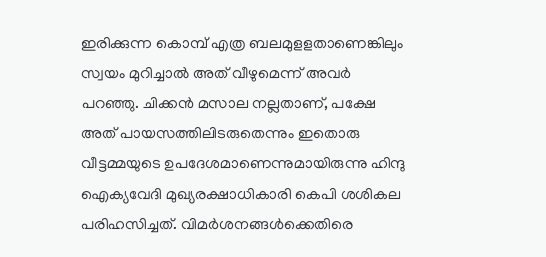ഇരിക്കുന്ന കൊമ്പ് എത്ര ബലമുളളതാണെങ്കിലും സ്വയം മുറിച്ചാൽ അത് വീഴുമെന്ന് അവർ പറഞ്ഞു. ചിക്കൻ മസാല നല്ലതാണ്, പക്ഷേ അത് പായസത്തിലിടരുതെന്നും ഇതൊരു വീട്ടമ്മയുടെ ഉപദേശമാണെന്നുമായിരുന്നു ഹിന്ദു ഐക്യവേദി മുഖ്യരക്ഷാധികാരി കെപി ശശികല പരിഹസിച്ചത്. വിമ‍ർശനങ്ങൾക്കെതിരെ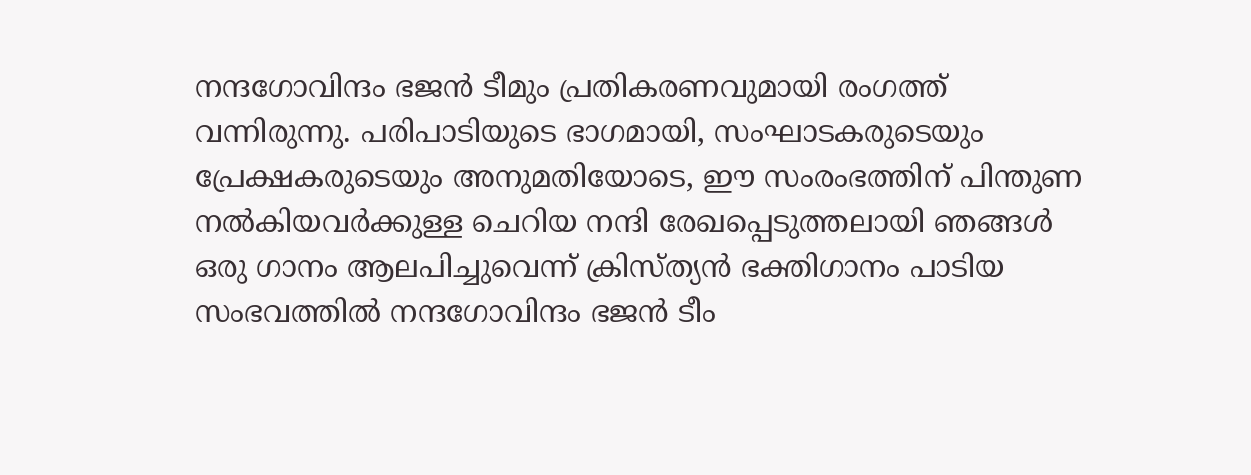നന്ദഗോവിന്ദം ഭ‍ജൻ ടീമും പ്രതികരണവുമായി രംഗത്ത് വന്നിരുന്നു. പരിപാടിയുടെ ഭാഗമായി, സംഘാടകരുടെയും പ്രേക്ഷകരുടെയും അനുമതിയോടെ, ഈ സംരംഭത്തിന് പിന്തുണ നല്‍കിയവര്‍ക്കുള്ള ചെറിയ നന്ദി രേഖപ്പെടുത്തലായി ഞങ്ങള്‍ ഒരു ഗാനം ആലപിച്ചുവെന്ന് ക്രിസ്ത്യൻ ഭക്തിഗാനം പാടിയ സംഭവത്തിൽ നന്ദഗോവിന്ദം ഭ‍ജൻ ടീം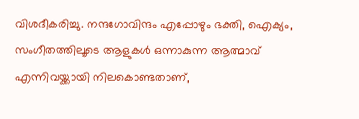വിശദീകരിച്ചു. നന്ദഗോവിന്ദം എപ്പോഴും ഭക്തി, ഐക്യം, സംഗീതത്തിലൂടെ ആളുകള്‍ ഒന്നാകുന്ന ആത്മാവ് എന്നിവയ്ക്കായി നിലകൊണ്ടതാണ്,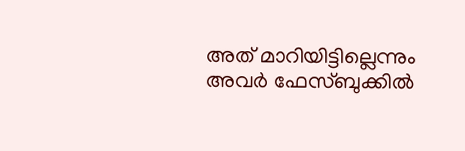അത് മാറിയിട്ടില്ലെന്നും അവർ ഫേസ്ബുക്കിൽ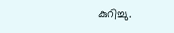കുറിച്ചു.